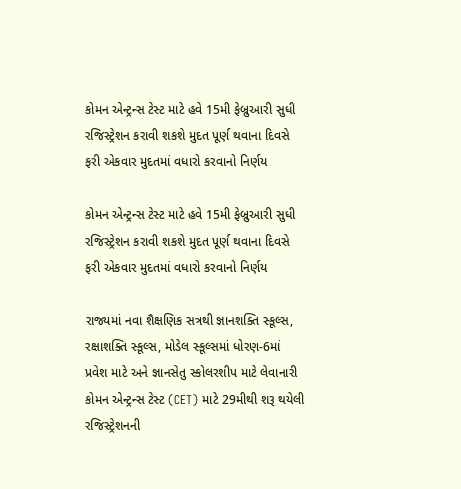કોમન એન્ટ્રન્સ ટેસ્ટ માટે હવે 15મી ફેબ્રુઆરી સુધી રજિસ્ટ્રેશન કરાવી શકશે મુદત પૂર્ણ થવાના દિવસે ફરી એકવાર મુદતમાં વધારો કરવાનો નિર્ણય

કોમન એન્ટ્રન્સ ટેસ્ટ માટે હવે 15મી ફેબ્રુઆરી સુધી રજિસ્ટ્રેશન કરાવી શકશે મુદત પૂર્ણ થવાના દિવસે ફરી એકવાર મુદતમાં વધારો કરવાનો નિર્ણય

રાજ્યમાં નવા શૈક્ષણિક સત્રથી જ્ઞાનશક્તિ સ્કૂલ્સ, રક્ષાશક્તિ સ્કૂલ્સ, મોડેલ સ્કૂલ્સમાં ધોરણ-6માં પ્રવેશ માટે અને જ્ઞાનસેતુ સ્કોલરશીપ માટે લેવાનારી કોમન એન્ટ્રન્સ ટેસ્ટ (CET) માટે 29મીથી શરૂ થયેલી રજિસ્ટ્રેશનની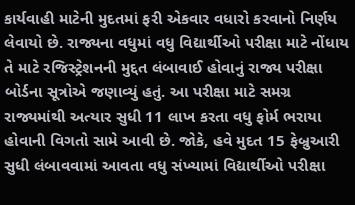કાર્યવાહી માટેની મુદતમાં ફરી એકવાર વધારો કરવાનો નિર્ણય લેવાયો છે. રાજ્યના વધુમાં વધુ વિદ્યાર્થીઓ પરીક્ષા માટે નોંધાય તે માટે રજિસ્ટ્રેશનની મુદ્દત લંબાવાઈ હોવાનું રાજ્ય પરીક્ષા બોર્ડના સૂત્રોએ જણાવ્યું હતું. આ પરીક્ષા માટે સમગ્ર રાજ્યમાંથી અત્યાર સુધી 11 લાખ કરતા વધુ ફોર્મ ભરાયા હોવાની વિગતો સામે આવી છે. જોકે, હવે મુદત 15 ફેબ્રુઆરી સુધી લંબાવવામાં આવતા વધુ સંખ્યામાં વિદ્યાર્થીઓ પરીક્ષા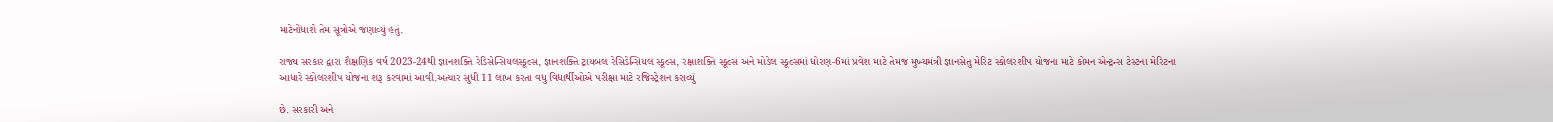માટેનોંધાશે તેમ સૂત્રોએ જણાવ્યું હતું.

રાજ્ય સરકાર દ્વારા શૈક્ષણિક વર્ષ 2023-24થી જ્ઞાનશક્તિ રેડિસેન્સિયલસ્કૂલ્સ, જ્ઞાનશક્તિ ટ્રાયબલ રેસિડેન્સિયલ સ્કૂલ્સ, રક્ષાશક્તિ સ્કૂલ્સ અને મોડેલ સ્કૂલ્સમાં ધોરણ-6માં પ્રવેશ માટે તેમજ મુખ્યમંત્રી જ્ઞાનસેતુ મેરિટ સ્કોલરશીપ યોજના માટે કોમન એન્ટ્રન્સ ટેસ્ટના મેરિટના આધારે સ્કોલરશીપ યોજના શરૂ કરવામાં આવી.અત્યાર સુધી 11 લાખ કરતા વધુ વિદ્યાર્થીઓએ પરીક્ષા માટે રજિસ્ટ્રેશન કરાવ્યું

છે. સરકારી અને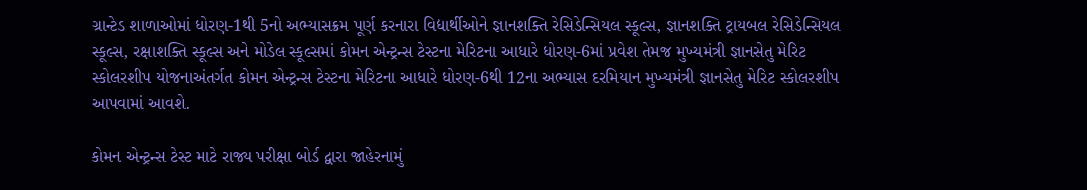ગ્રાન્ટેડ શાળાઓમાં ધોરણ-1થી 5નો અભ્યાસક્રમ પૂર્ણ કરનારા વિદ્યાર્થીઓને જ્ઞાનશક્તિ રેસિડેન્સિયલ સ્કૂલ્સ, જ્ઞાનશક્તિ ટ્રાયબલ રેસિડેન્સિયલ સ્કૂલ્સ, રક્ષાશક્તિ સ્કૂલ્સ અને મોડેલ સ્કૂલ્સમાં કોમન એન્ટ્રન્સ ટેસ્ટના મેરિટના આધારે ધોરણ-6માં પ્રવેશ તેમજ મુખ્યમંત્રી જ્ઞાનસેતુ મેરિટ સ્કોલરશીપ યોજનાઅંતર્ગત કોમન એન્ટ્રન્સ ટેસ્ટના મેરિટના આધારે ધોરણ-6થી 12ના અભ્યાસ દરમિયાન મુખ્યમંત્રી જ્ઞાનસેતુ મેરિટ સ્કોલરશીપ આપવામાં આવશે.

કોમન એન્ટ્રન્સ ટેસ્ટ માટે રાજ્ય પરીક્ષા બોર્ડ દ્વારા જાહેરનામું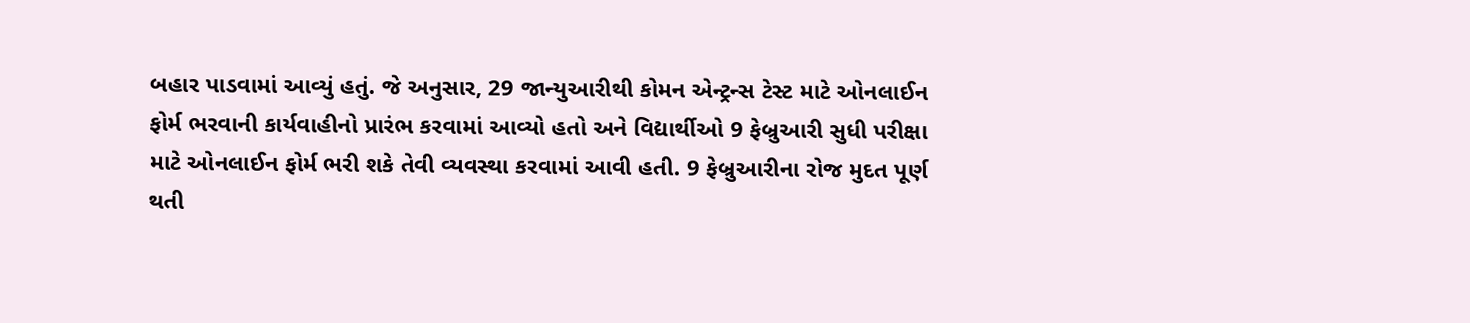બહાર પાડવામાં આવ્યું હતું. જે અનુસાર, 29 જાન્યુઆરીથી કોમન એન્ટ્રન્સ ટેસ્ટ માટે ઓનલાઈન ફોર્મ ભરવાની કાર્યવાહીનો પ્રારંભ કરવામાં આવ્યો હતો અને વિદ્યાર્થીઓ 9 ફેબ્રુઆરી સુધી પરીક્ષા માટે ઓનલાઈન ફોર્મ ભરી શકે તેવી વ્યવસ્થા કરવામાં આવી હતી. 9 ફેબ્રુઆરીના રોજ મુદત પૂર્ણ થતી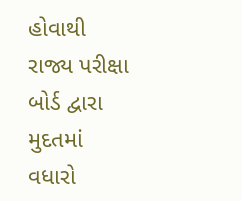હોવાથી રાજ્ય પરીક્ષા બોર્ડ દ્વારા મુદતમાં વધારો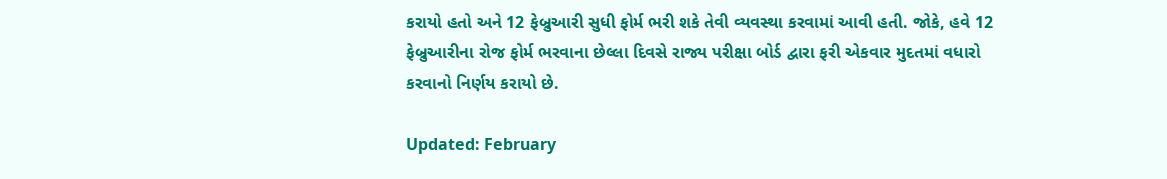કરાયો હતો અને 12 ફેબ્રુઆરી સુધી ફોર્મ ભરી શકે તેવી વ્યવસ્થા કરવામાં આવી હતી. જોકે, હવે 12 ફેબ્રુઆરીના રોજ ફોર્મ ભરવાના છેલ્લા દિવસે રાજ્ય પરીક્ષા બોર્ડ દ્વારા ફરી એકવાર મુદતમાં વધારો કરવાનો નિર્ણય કરાયો છે.

Updated: February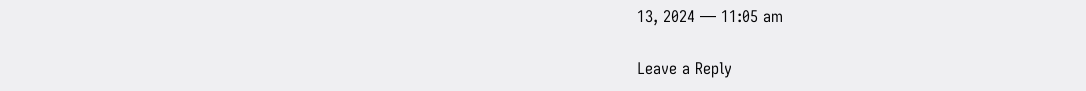13, 2024 — 11:05 am

Leave a Reply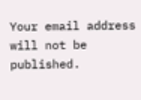Your email address will not be published.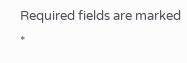Required fields are marked *